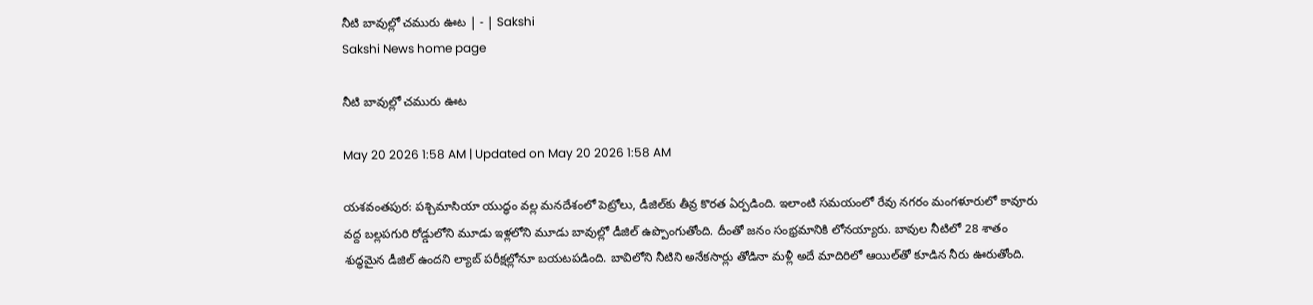నీటి బావుల్లో చమురు ఊట | - | Sakshi
Sakshi News home page

నీటి బావుల్లో చమురు ఊట

May 20 2026 1:58 AM | Updated on May 20 2026 1:58 AM

యశవంతపుర: పశ్చిమాసియా యుద్ధం వల్ల మనదేశంలో పెట్రోలు, డీజిల్‌కు తీవ్ర కొరత ఏర్పడింది. ఇలాంటి సమయంలో రేవు నగరం మంగళూరులో కావూరు వద్ద బల్లపగురి రోడ్డులోని మూడు ఇళ్లలోని మూడు బావుల్లో డీజిల్‌ ఉప్పొంగుతోంది. దీంతో జనం సంభ్రమానికి లోనయ్యారు. బావుల నీటిలో 28 శాతం శుద్ధమైన డీజిల్‌ ఉందని ల్యాబ్‌ పరీక్షల్లోనూ బయటపడింది. బావిలోని నీటిని అనేకసార్లు తోడినా మళ్లీ అదే మాదిరిలో ఆయిల్‌తో కూడిన నీరు ఊరుతోంది.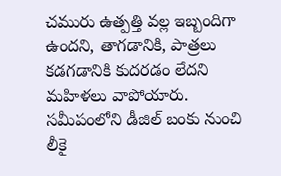చమురు ఉత్పత్తి వల్ల ఇబ్బందిగా ఉందని, తాగడానికి, పాత్రలు కడగడానికి కుదరడం లేదని మహిళలు వాపోయారు. సమీపంలోని డీజిల్‌ బంకు నుంచి లీకై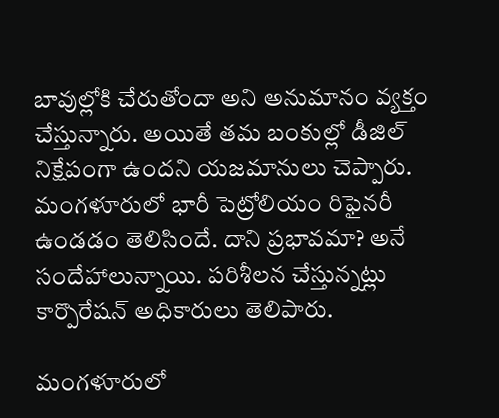బావుల్లోకి చేరుతోందా అని అనుమానం వ్యక్తం చేస్తున్నారు. అయితే తమ బంకుల్లో డీజిల్‌ నిక్షేపంగా ఉందని యజమానులు చెప్పారు. మంగళూరులో భారీ పెట్రోలియం రిఫైనరీ ఉండడం తెలిసిందే. దాని ప్రభావమా? అనే సందేహాలున్నాయి. పరిశీలన చేస్తున్నట్లు కార్పొరేషన్‌ అధికారులు తెలిపారు.

మంగళూరులో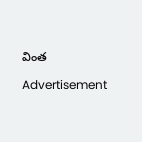వింత

Advertisement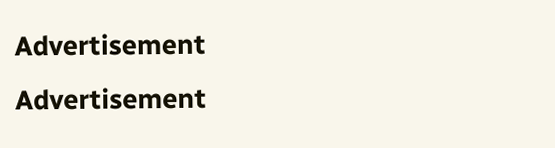Advertisement
Advertisement